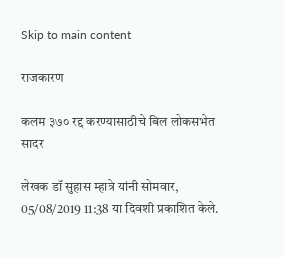Skip to main content

राजकारण

कलम ३७० रद्द करण्यासाठीचे बिल लोकसभेत सादर

लेखक डॉ सुहास म्हात्रे यांनी सोमवार, 05/08/2019 11:38 या दिवशी प्रकाशित केले.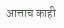आत्ताच काही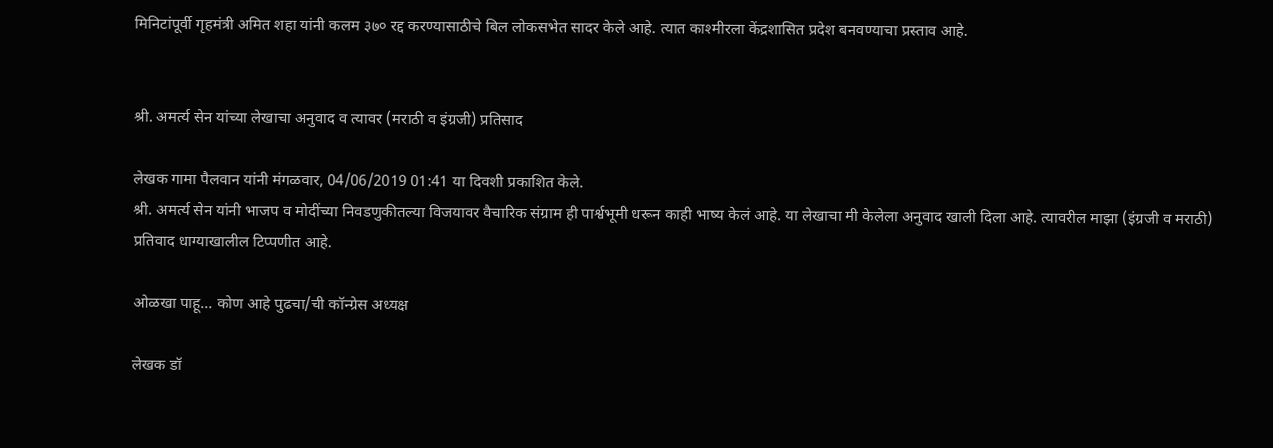मिनिटांपूर्वी गृहमंत्री अमित शहा यांनी कलम ३७० रद्द करण्यासाठीचे बिल लोकसभेत सादर केले आहे. त्यात काश्मीरला केंद्रशासित प्रदेश बनवण्याचा प्रस्ताव आहे.


श्री. अमर्त्य सेन यांच्या लेखाचा अनुवाद व त्यावर (मराठी व इंग्रजी) प्रतिसाद

लेखक गामा पैलवान यांनी मंगळवार, 04/06/2019 01:41 या दिवशी प्रकाशित केले.
श्री. अमर्त्य सेन यांनी भाजप व मोदींच्या निवडणुकीतल्या विजयावर वैचारिक संग्राम ही पार्श्वभूमी धरून काही भाष्य केलं आहे. या लेखाचा मी केलेला अनुवाद खाली दिला आहे. त्यावरील माझा (इंग्रजी व मराठी) प्रतिवाद धाग्याखालील टिप्पणीत आहे.

ओळखा पाहू... कोण आहे पुढचा/ची कॉन्ग्रेस अध्यक्ष

लेखक डॉ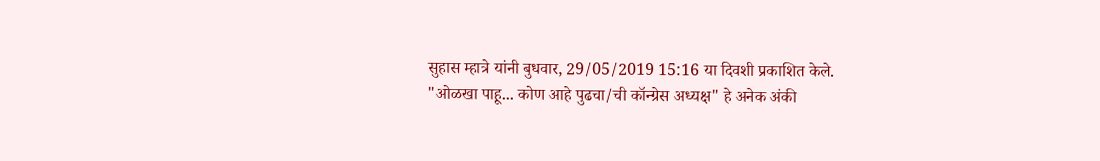सुहास म्हात्रे यांनी बुधवार, 29/05/2019 15:16 या दिवशी प्रकाशित केले.
"ओळखा पाहू... कोण आहे पुढचा/ची कॉन्ग्रेस अध्यक्ष" हे अनेक अंकी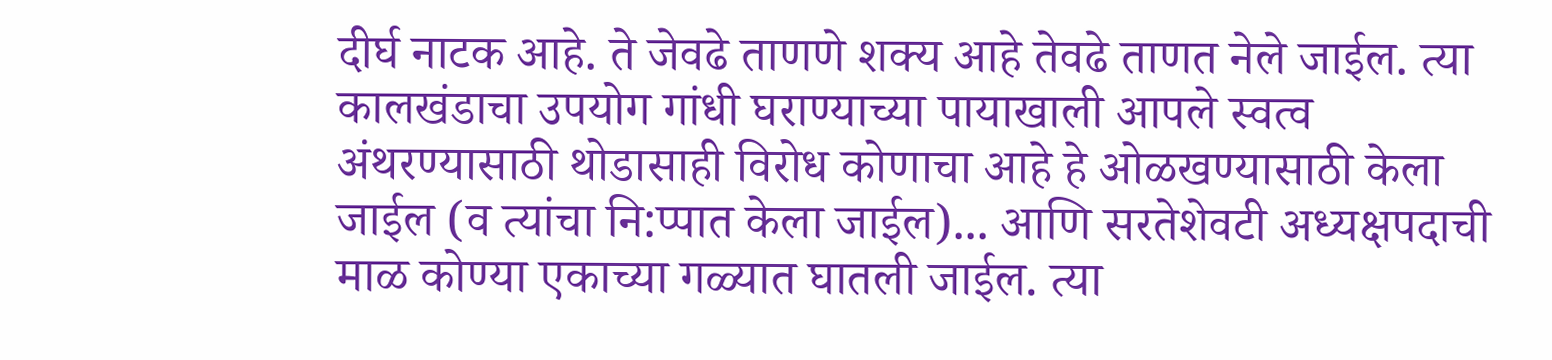दीर्घ नाटक आहे. ते जेवढे ताणणे शक्य आहे तेवढे ताणत नेले जाईल. त्या कालखंडाचा उपयोग गांधी घराण्याच्या पायाखाली आपले स्वत्व अंथरण्यासाठी थोडासाही विरोध कोणाचा आहे हे ओळखण्यासाठी केला जाईल (व त्यांचा नि:प्पात केला जाईल)... आणि सरतेशेवटी अध्यक्षपदाची माळ कोण्या एकाच्या गळ्यात घातली जाईल. त्या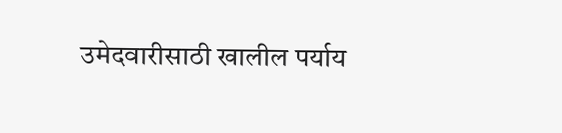उमेदवारीसाठी खालील पर्याय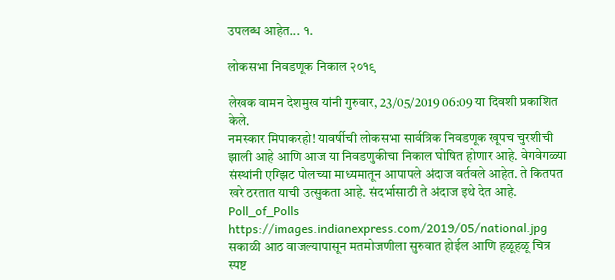उपलब्ध आहेत... १.

लोकसभा निवडणूक निकाल २०१९

लेखक वामन देशमुख यांनी गुरुवार, 23/05/2019 06:09 या दिवशी प्रकाशित केले.
नमस्कार मिपाकरहो! यावर्षीची लोकसभा सार्वत्रिक निवडणूक खूपच चुरशीची झाली आहे आणि आज या निवडणुकीचा निकाल घोषित होणार आहे. वेगवेगळ्या संस्थांनी एग्झिट पोलच्या माध्यमातून आपापले अंदाज वर्तवले आहेत. ते कितपत खरे ठरतात याची उत्सुकता आहे. संदर्भासाठी ते अंदाज इथे देत आहे. Poll_of_Polls https://images.indianexpress.com/2019/05/national.jpg सकाळी आठ वाजल्यापासून मतमोजणीला सुरुवात होईल आणि हळूहळू चित्र स्पष्ट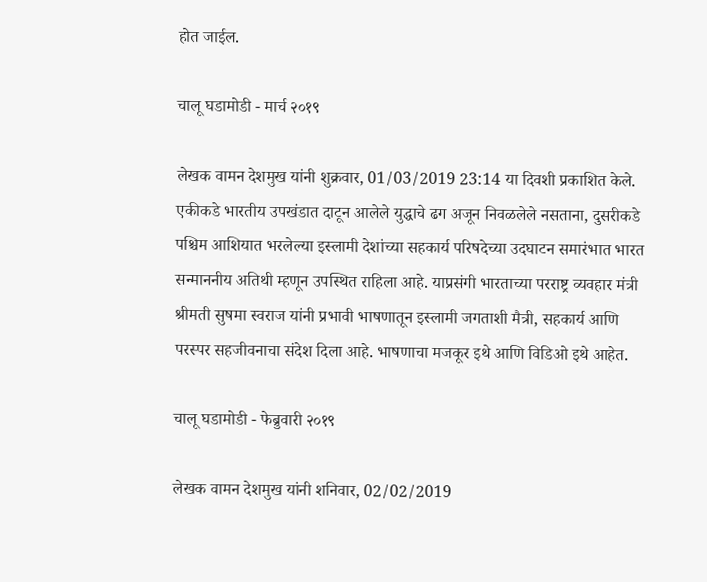होत जाईल.

चालू घडामोडी - मार्च २०१९

लेखक वामन देशमुख यांनी शुक्रवार, 01/03/2019 23:14 या दिवशी प्रकाशित केले.
एकीकडे भारतीय उपखंडात दाटून आलेले युद्धाचे ढग अजून निवळलेले नसताना, दुसरीकडे पश्चिम आशियात भरलेल्या इस्लामी देशांच्या सहकार्य परिषदेच्या उदघाटन समारंभात भारत सन्माननीय अतिथी म्हणून उपस्थित राहिला आहे. याप्रसंगी भारताच्या परराष्ट्र व्यवहार मंत्री श्रीमती सुषमा स्वराज यांनी प्रभावी भाषणातून इस्लामी जगताशी मैत्री, सहकार्य आणि परस्पर सहजीवनाचा संदेश दिला आहे. भाषणाचा मजकूर इथे आणि विडिओ इथे आहेत.

चालू घडामोडी - फेब्रुवारी २०१९

लेखक वामन देशमुख यांनी शनिवार, 02/02/2019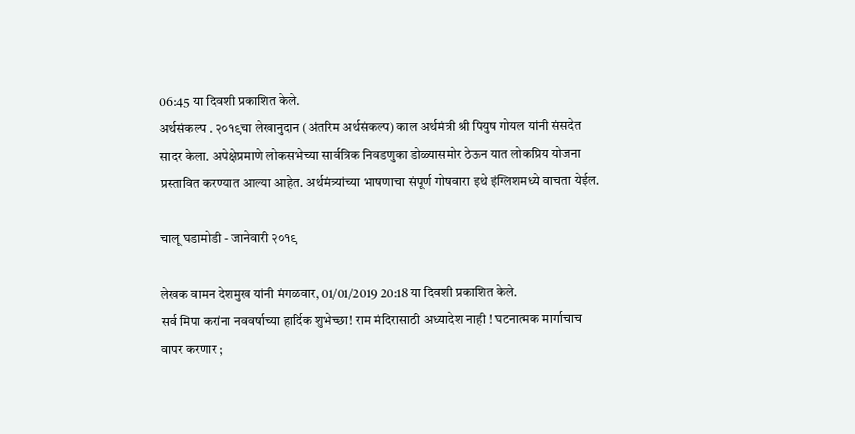06:45 या दिवशी प्रकाशित केले.
अर्थसंकल्प . २०१९चा लेखानुदान (अंतरिम अर्थसंकल्प) काल अर्थमंत्री श्री पियुष गोयल यांनी संसदेत सादर केला. अपेक्षेप्रमाणे लोकसभेच्या सार्वत्रिक निवडणुका डोळ्यासमोर ठेऊन यात लोकप्रिय योजना प्रस्तावित करण्यात आल्या आहेत. अर्थमंत्र्यांच्या भाषणाचा संपूर्ण गोषवारा इथे इंग्लिशमध्ये वाचता येईल.

चालू घडामोडी - जानेवारी २०१९

लेखक वामन देशमुख यांनी मंगळवार, 01/01/2019 20:18 या दिवशी प्रकाशित केले.
सर्व मिपा करांना नववर्षाच्या हार्दिक शुभेच्छा! राम मंदिरासाठी अध्यादेश नाही ! घटनात्मक मार्गाचाच वापर करणार ;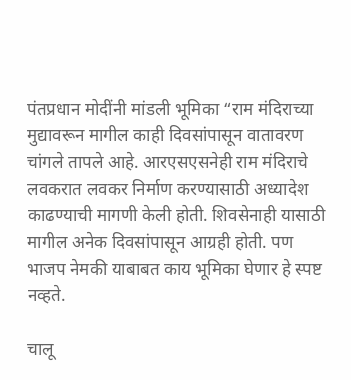पंतप्रधान मोदींनी मांडली भूमिका “राम मंदिराच्या मुद्यावरून मागील काही दिवसांपासून वातावरण चांगले तापले आहे. आरएसएसनेही राम मंदिराचे लवकरात लवकर निर्माण करण्यासाठी अध्यादेश काढण्याची मागणी केली होती. शिवसेनाही यासाठी मागील अनेक दिवसांपासून आग्रही होती. पण भाजप नेमकी याबाबत काय भूमिका घेणार हे स्पष्ट नव्हते.

चालू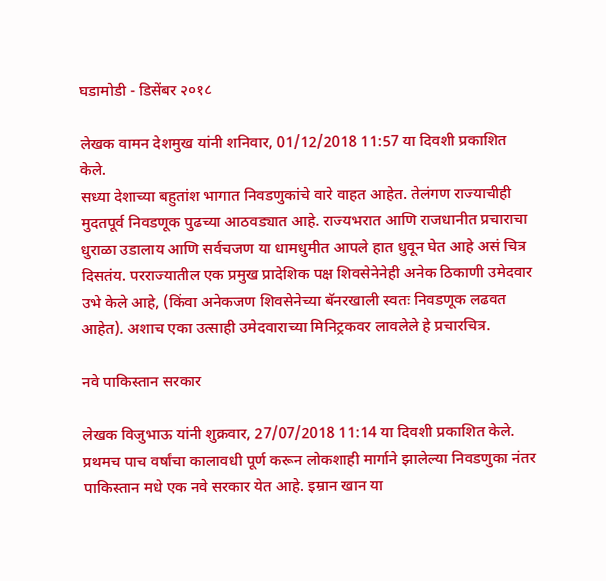घडामोडी - डिसेंबर २०१८

लेखक वामन देशमुख यांनी शनिवार, 01/12/2018 11:57 या दिवशी प्रकाशित केले.
सध्या देशाच्या बहुतांश भागात निवडणुकांचे वारे वाहत आहेत. तेलंगण राज्याचीही मुदतपूर्व निवडणूक पुढच्या आठवड्यात आहे. राज्यभरात आणि राजधानीत प्रचाराचा धुराळा उडालाय आणि सर्वचजण या धामधुमीत आपले हात धुवून घेत आहे असं चित्र दिसतंय. परराज्यातील एक प्रमुख प्रादेशिक पक्ष शिवसेनेनेही अनेक ठिकाणी उमेदवार उभे केले आहे, (किंवा अनेकजण शिवसेनेच्या बॅनरखाली स्वतः निवडणूक लढवत आहेत). अशाच एका उत्साही उमेदवाराच्या मिनिट्रकवर लावलेले हे प्रचारचित्र.

नवे पाकिस्तान सरकार

लेखक विजुभाऊ यांनी शुक्रवार, 27/07/2018 11:14 या दिवशी प्रकाशित केले.
प्रथमच पाच वर्षांचा कालावधी पूर्ण करून लोकशाही मार्गाने झालेल्या निवडणुका नंतर पाकिस्तान मधे एक नवे सरकार येत आहे. इम्रान खान या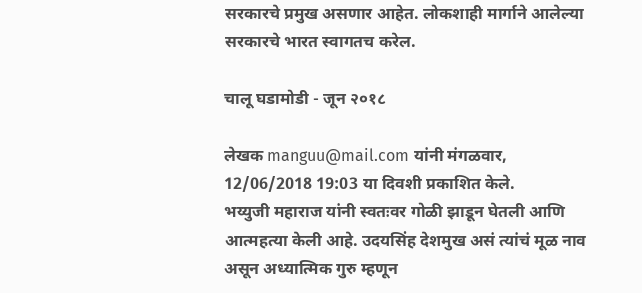सरकारचे प्रमुख असणार आहेत. लोकशाही मार्गाने आलेल्या सरकारचे भारत स्वागतच करेल.

चालू घडामोडी - जून २०१८

लेखक manguu@mail.com यांनी मंगळवार, 12/06/2018 19:03 या दिवशी प्रकाशित केले.
भय्युजी महाराज यांनी स्वतःवर गोळी झाडून घेतली आणि आत्महत्या केली आहे. उदयसिंह देशमुख असं त्यांचं मूळ नाव असून अध्यात्मिक गुरु म्हणून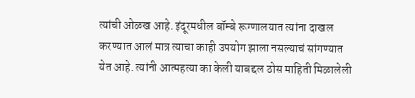त्यांची ओळख आहे. इंदूरमधील बॉम्बे रूग्णालयात त्यांना दाखल करण्यात आलं मात्र त्याचा काही उपयोग झाला नसल्याचं सांगण्यात येत आहे. त्यांनी आत्महत्या का केली याबद्दल ठोस माहिती मिळालेली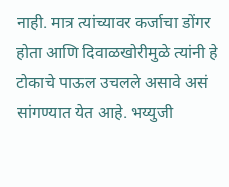नाही. मात्र त्यांच्यावर कर्जाचा डोंगर होता आणि दिवाळखोरीमुळे त्यांनी हे टोकाचे पाऊल उचलले असावे असं सांगण्यात येत आहे. भय्युजी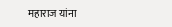महाराज यांना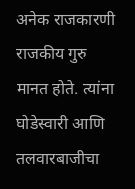अनेक राजकारणी राजकीय गुरु मानत होते. त्यांना घोडेस्वारी आणि तलवारबाजीचा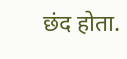छंद होता.